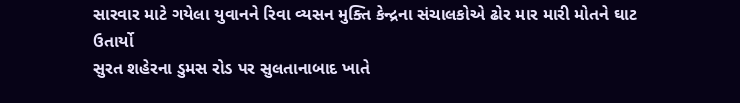સારવાર માટે ગયેલા યુવાનને રિવા વ્યસન મુક્તિ કેન્દ્રના સંચાલકોએ ઢોર માર મારી મોતને ઘાટ ઉતાર્યો
સુરત શહેરના ડુમસ રોડ પર સુલતાનાબાદ ખાતે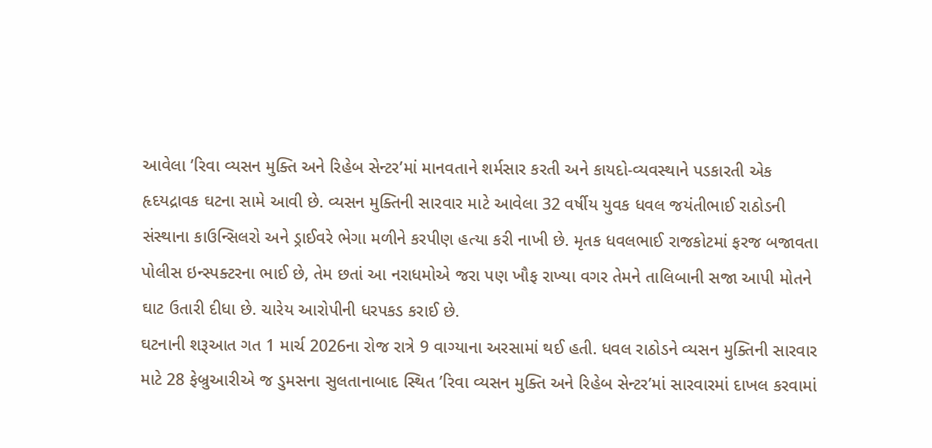આવેલા ’રિવા વ્યસન મુક્તિ અને રિહેબ સેન્ટર’માં માનવતાને શર્મસાર કરતી અને કાયદો-વ્યવસ્થાને પડકારતી એક હૃદયદ્રાવક ઘટના સામે આવી છે. વ્યસન મુક્તિની સારવાર માટે આવેલા 32 વર્ષીય યુવક ધવલ જયંતીભાઈ રાઠોડની સંસ્થાના કાઉન્સિલરો અને ડ્રાઈવરે ભેગા મળીને કરપીણ હત્યા કરી નાખી છે. મૃતક ધવલભાઈ રાજકોટમાં ફરજ બજાવતા પોલીસ ઇન્સ્પક્ટરના ભાઈ છે, તેમ છતાં આ નરાધમોએ જરા પણ ખૌફ રાખ્યા વગર તેમને તાલિબાની સજા આપી મોતને ઘાટ ઉતારી દીધા છે. ચારેય આરોપીની ધરપકડ કરાઈ છે.
ઘટનાની શરૂઆત ગત 1 માર્ચ 2026ના રોજ રાત્રે 9 વાગ્યાના અરસામાં થઈ હતી. ધવલ રાઠોડને વ્યસન મુક્તિની સારવાર માટે 28 ફેબ્રુઆરીએ જ ડુમસના સુલતાનાબાદ સ્થિત ’રિવા વ્યસન મુક્તિ અને રિહેબ સેન્ટર’માં સારવારમાં દાખલ કરવામાં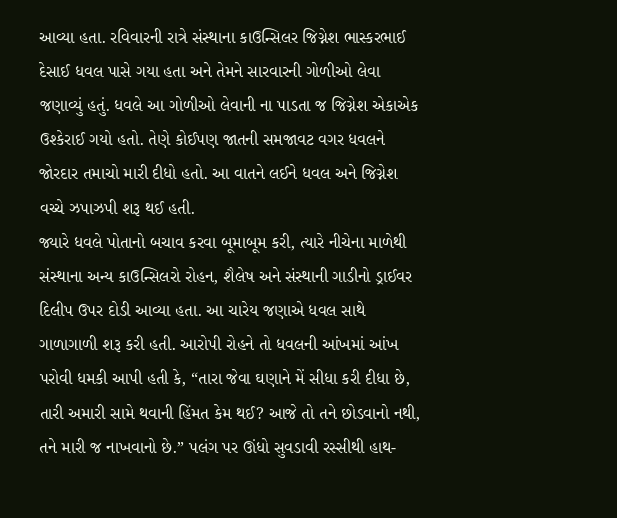આવ્યા હતા. રવિવારની રાત્રે સંસ્થાના કાઉન્સિલર જિગ્નેશ ભાસ્કરભાઈ દેસાઈ ધવલ પાસે ગયા હતા અને તેમને સારવારની ગોળીઓ લેવા જણાવ્યું હતું. ધવલે આ ગોળીઓ લેવાની ના પાડતા જ જિગ્નેશ એકાએક ઉશ્કેરાઈ ગયો હતો. તેણે કોઈપણ જાતની સમજાવટ વગર ધવલને જોરદાર તમાચો મારી દીધો હતો. આ વાતને લઈને ધવલ અને જિગ્નેશ વચ્ચે ઝપાઝપી શરૂ થઈ હતી.
જ્યારે ધવલે પોતાનો બચાવ કરવા બૂમાબૂમ કરી, ત્યારે નીચેના માળેથી સંસ્થાના અન્ય કાઉન્સિલરો રોહન, શૈલેષ અને સંસ્થાની ગાડીનો ડ્રાઈવર દિલીપ ઉપર દોડી આવ્યા હતા. આ ચારેય જણાએ ધવલ સાથે ગાળાગાળી શરૂ કરી હતી. આરોપી રોહને તો ધવલની આંખમાં આંખ પરોવી ધમકી આપી હતી કે, “તારા જેવા ઘણાને મેં સીધા કરી દીધા છે, તારી અમારી સામે થવાની હિંમત કેમ થઈ? આજે તો તને છોડવાનો નથી, તને મારી જ નાખવાનો છે.” પલંગ પર ઊંધો સુવડાવી રસ્સીથી હાથ-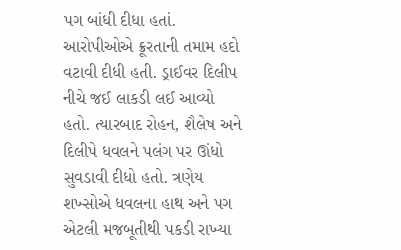પગ બાંધી દીધા હતાં.
આરોપીઓએ ક્રૂરતાની તમામ હદો વટાવી દીધી હતી. ડ્રાઈવર દિલીપ નીચે જઈ લાકડી લઈ આવ્યો હતો. ત્યારબાદ રોહન, શૈલેષ અને દિલીપે ધવલને પલંગ પર ઊંધો સુવડાવી દીધો હતો. ત્રણેય શખ્સોએ ધવલના હાથ અને પગ એટલી મજબૂતીથી પકડી રાખ્યા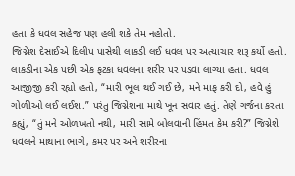હતા કે ધવલ સહેજ પણ હલી શકે તેમ નહોતો.
જિગ્નેશ દેસાઈએ દિલીપ પાસેથી લાકડી લઈ ધવલ પર અત્યાચાર શરૂ કર્યો હતો. લાકડીના એક પછી એક ફટકા ધવલના શરીર પર પડવા લાગ્યા હતા. ધવલ આજીજી કરી રહ્યો હતો, “મારી ભૂલ થઈ ગઈ છે, મને માફ કરી દો, હવે હું ગોળીઓ લઈ લઈશ.” પરંતુ જિગ્નેશના માથે ખૂન સવાર હતું. તેણે ગર્જના કરતા કહ્યું, “તું મને ઓળખતો નથી, મારી સામે બોલવાની હિંમત કેમ કરી?” જિગ્નેશે ધવલને માથાના ભાગે, કમર પર અને શરીરના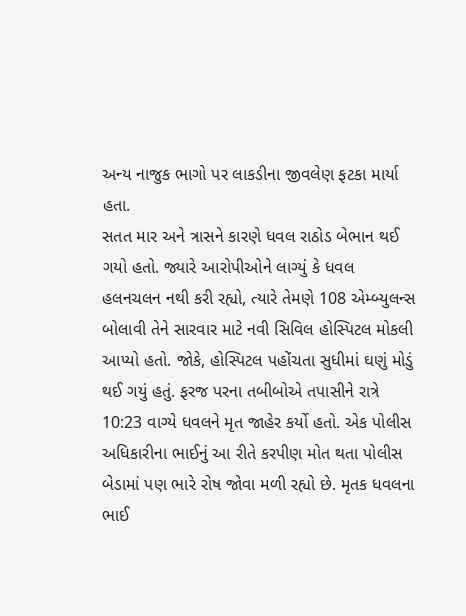અન્ય નાજુક ભાગો પર લાકડીના જીવલેણ ફટકા માર્યા હતા.
સતત માર અને ત્રાસને કારણે ધવલ રાઠોડ બેભાન થઈ ગયો હતો. જ્યારે આરોપીઓને લાગ્યું કે ધવલ હલનચલન નથી કરી રહ્યો, ત્યારે તેમણે 108 એમ્બ્યુલન્સ બોલાવી તેને સારવાર માટે નવી સિવિલ હોસ્પિટલ મોકલી આપ્યો હતો. જોકે, હોસ્પિટલ પહોંચતા સુધીમાં ઘણું મોડું થઈ ગયું હતું. ફરજ પરના તબીબોએ તપાસીને રાત્રે 10:23 વાગ્યે ધવલને મૃત જાહેર કર્યો હતો. એક પોલીસ અધિકારીના ભાઈનું આ રીતે કરપીણ મોત થતા પોલીસ બેડામાં પણ ભારે રોષ જોવા મળી રહ્યો છે. મૃતક ધવલના ભાઈ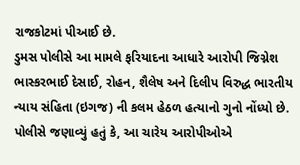રાજકોટમાં પીઆઈ છે.
ડુમસ પોલીસે આ મામલે ફરિયાદના આધારે આરોપી જિગ્નેશ ભાસ્કરભાઈ દેસાઈ, રોહન, શૈલેષ અને દિલીપ વિરુદ્ધ ભારતીય ન્યાય સંહિતા (ઇગજ) ની કલમ હેઠળ હત્યાનો ગુનો નોંધ્યો છે. પોલીસે જણાવ્યું હતું કે, આ ચારેય આરોપીઓએ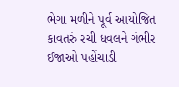ભેગા મળીને પૂર્વ આયોજિત કાવતરું રચી ધવલને ગંભીર ઈજાઓ પહોંચાડી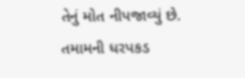તેનું મોત નીપજાવ્યું છે. તમામની ધરપકડ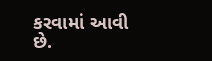કરવામાં આવી છે.